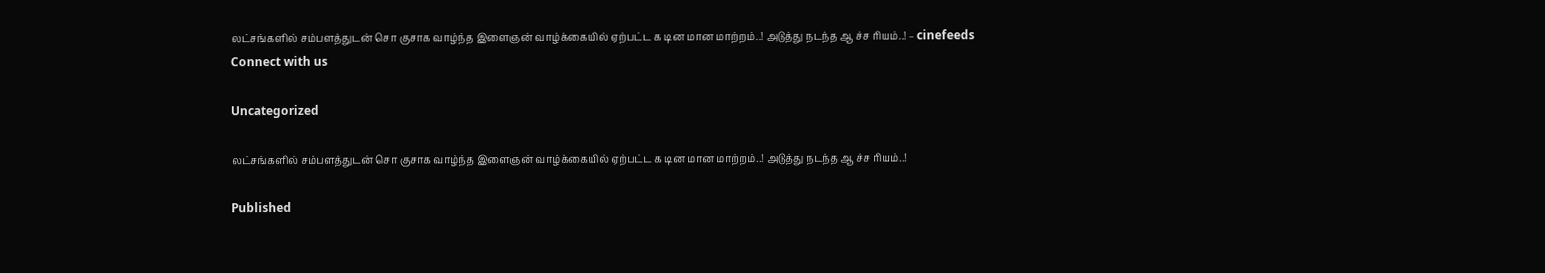லட்சங்களில் சம்பளத்துடன் சொ குசாக வாழ்ந்த இளைஞன் வாழ்க்கையில் ஏற்பட்ட க டின மான மாற்றம்..! அடுத்து நடந்த ஆ ச்ச ரியம்..! – cinefeeds
Connect with us

Uncategorized

லட்சங்களில் சம்பளத்துடன் சொ குசாக வாழ்ந்த இளைஞன் வாழ்க்கையில் ஏற்பட்ட க டின மான மாற்றம்..! அடுத்து நடந்த ஆ ச்ச ரியம்..!

Published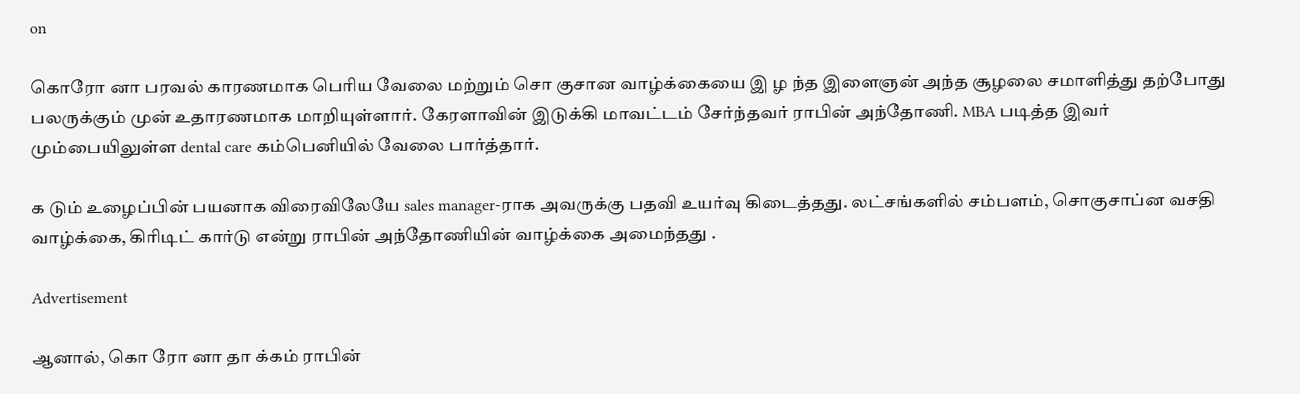on

கொரோ னா பரவல் காரணமாக பெரிய வேலை மற்றும் சொ குசான வாழ்க்கையை இ ழ ந்த இளைஞன் அந்த சூழலை சமாளித்து தற்போது பலருக்கும் முன் உதாரணமாக மாறியுள்ளார். கேரளாவின் இடுக்கி மாவட்டம் சேர்ந்தவர் ராபின் அந்தோணி. MBA படித்த இவர் மும்பையிலுள்ள dental care கம்பெனியில் வேலை பார்த்தார்.

க டும் உழைப்பின் பயனாக விரைவிலேயே sales manager-ராக அவருக்கு பதவி உயர்வு கிடைத்தது. லட்சங்களில் சம்பளம், சொகுசாப்ன வசதி வாழ்க்கை, கிரிடிட் கார்டு என்று ராபின் அந்தோணியின் வாழ்க்கை அமைந்தது .

Advertisement

ஆனால், கொ ரோ னா தா க்கம் ராபின்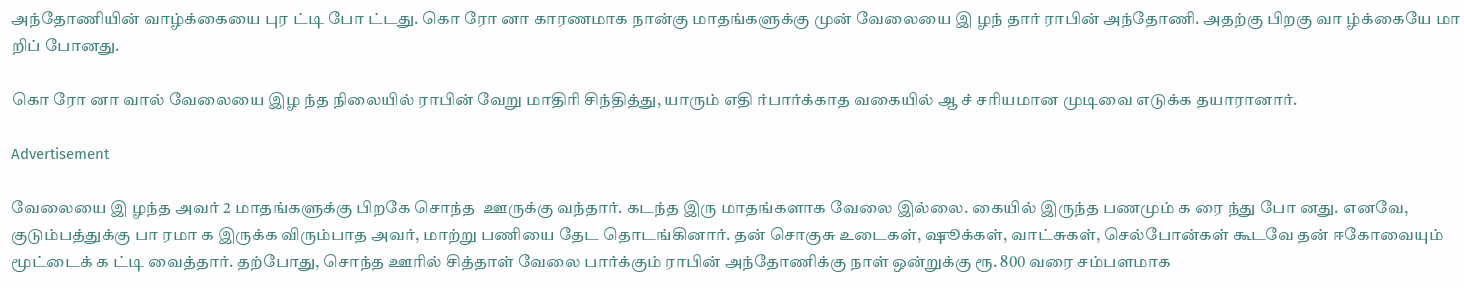அந்தோணியின் வாழ்க்கையை புர ட்டி போ ட்டது. கொ ரோ னா காரணமாக நான்கு மாதங்களுக்கு முன் வேலையை இ ழந் தார் ராபின் அந்தோணி. அதற்கு பிறகு வா ழ்க்கையே மா றிப் போனது.

கொ ரோ னா வால் வேலையை இழ ந்த நிலையில் ராபின் வேறு மாதிரி சிந்தித்து, யாரும் எதி ர்பார்க்காத வகையில் ஆ ச் சரியமான முடிவை எடுக்க தயாரானார்.

Advertisement

வேலையை இ ழந்த அவர் 2 மாதங்களுக்கு பிறகே சொந்த  ஊருக்கு வந்தார். கடந்த இரு மாதங்களாக வேலை இல்லை. கையில் இருந்த பணமும் க ரை ந்து போ னது. எனவே, குடும்பத்துக்கு பா ரமா க இருக்க விரும்பாத அவர், மாற்று பணியை தேட தொடங்கினார். தன் சொகுசு உடைகள், ஷூக்கள், வாட்சுகள், செல்போன்கள் கூடவே தன் ஈகோவையும் மூட்டைக் க ட்டி வைத்தார். தற்போது, சொந்த ஊரில் சித்தாள் வேலை பார்க்கும் ராபின் அந்தோணிக்கு நாள் ஒன்றுக்கு ரூ. 800 வரை சம்பளமாக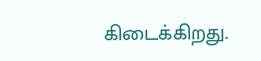கிடைக்கிறது.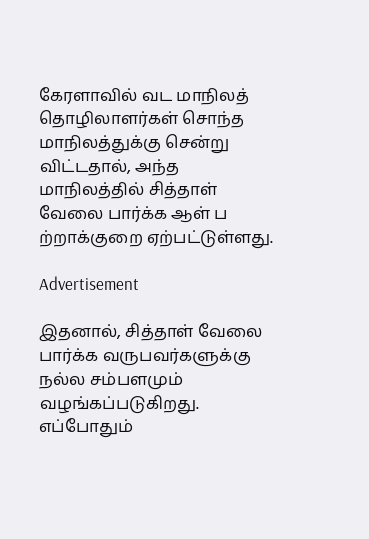கேரளாவில் வட மாநிலத் தொழிலாளர்கள் சொந்த மாநிலத்துக்கு சென்று விட்டதால், அந்த மாநிலத்தில் சித்தாள் வேலை பார்க்க ஆள் ப ற்றாக்குறை ஏற்பட்டுள்ளது.

Advertisement

இதனால், சித்தாள் வேலை பார்க்க வருபவர்களுக்கு நல்ல சம்பளமும் வழங்கப்படுகிறது. எப்போதும்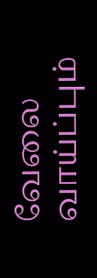வேலை வாய்ப்பும்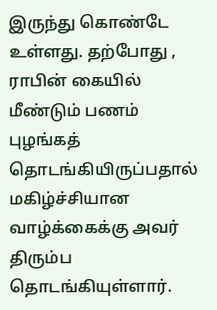இருந்து கொண்டே உள்ளது. தற்போது , ராபின் கையில் மீண்டும் பணம் புழங்கத் தொடங்கியிருப்பதால் மகிழ்ச்சியான வாழ்க்கைக்கு அவர் திரும்ப தொடங்கியுள்ளார்.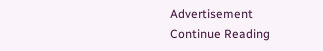Advertisement
Continue Reading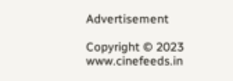Advertisement

Copyright © 2023 www.cinefeeds.in